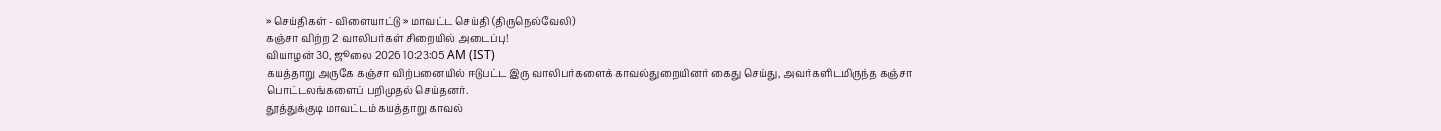» செய்திகள் - விளையாட்டு » மாவட்ட செய்தி (திருநெல்வேலி)
கஞ்சா விற்ற 2 வாலிபர்கள் சிறையில் அடைப்பு!
வியாழன் 30, ஜூலை 2026 10:23:05 AM (IST)
கயத்தாறு அருகே கஞ்சா விற்பனையில் ஈடுபட்ட இரு வாலிபர்களைக் காவல்துறையினர் கைது செய்து, அவர்களிடமிருந்த கஞ்சா பொட்டலங்களைப் பறிமுதல் செய்தனர்.
தூத்துக்குடி மாவட்டம் கயத்தாறு காவல்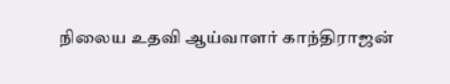நிலைய உதவி ஆய்வாளர் காந்திராஜன்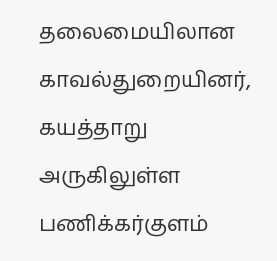தலைமையிலான காவல்துறையினர், கயத்தாறு அருகிலுள்ள பணிக்கர்குளம்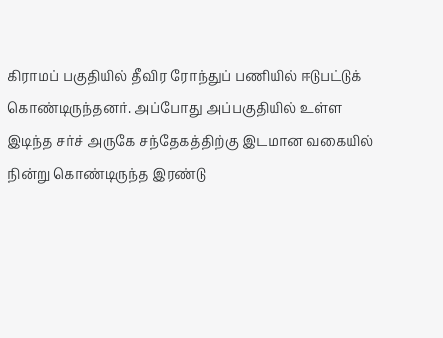கிராமப் பகுதியில் தீவிர ரோந்துப் பணியில் ஈடுபட்டுக் கொண்டிருந்தனர். அப்போது அப்பகுதியில் உள்ள இடிந்த சர்ச் அருகே சந்தேகத்திற்கு இடமான வகையில் நின்று கொண்டிருந்த இரண்டு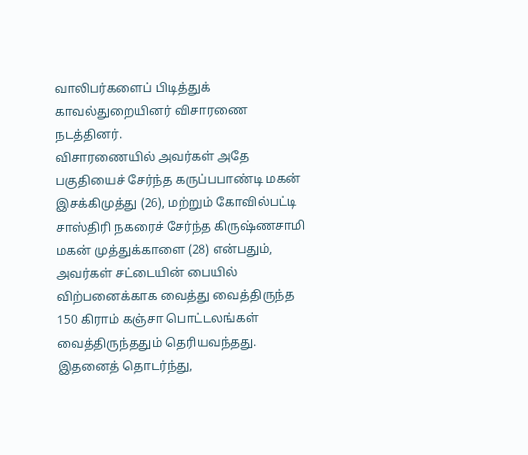வாலிபர்களைப் பிடித்துக் காவல்துறையினர் விசாரணை நடத்தினர்.
விசாரணையில் அவர்கள் அதே பகுதியைச் சேர்ந்த கருப்பபாண்டி மகன் இசக்கிமுத்து (26), மற்றும் கோவில்பட்டி சாஸ்திரி நகரைச் சேர்ந்த கிருஷ்ணசாமி மகன் முத்துக்காளை (28) என்பதும், அவர்கள் சட்டையின் பையில் விற்பனைக்காக வைத்து வைத்திருந்த 150 கிராம் கஞ்சா பொட்டலங்கள் வைத்திருந்ததும் தெரியவந்தது.
இதனைத் தொடர்ந்து,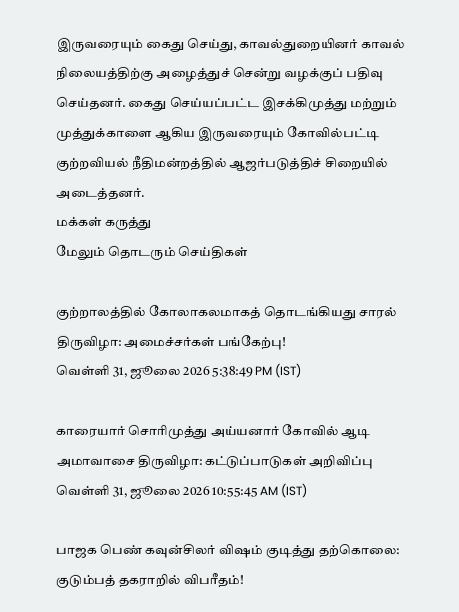இருவரையும் கைது செய்து, காவல்துறையினர் காவல் நிலையத்திற்கு அழைத்துச் சென்று வழக்குப் பதிவு செய்தனர். கைது செய்யப்பட்ட இசக்கிமுத்து மற்றும் முத்துக்காளை ஆகிய இருவரையும் கோவில்பட்டி குற்றவியல் நீதிமன்றத்தில் ஆஜர்படுத்திச் சிறையில் அடைத்தனர்.
மக்கள் கருத்து
மேலும் தொடரும் செய்திகள்

குற்றாலத்தில் கோலாகலமாகத் தொடங்கியது சாரல் திருவிழா: அமைச்சர்கள் பங்கேற்பு!
வெள்ளி 31, ஜூலை 2026 5:38:49 PM (IST)

காரையார் சொரிமுத்து அய்யனார் கோவில் ஆடி அமாவாசை திருவிழா: கட்டுப்பாடுகள் அறிவிப்பு
வெள்ளி 31, ஜூலை 2026 10:55:45 AM (IST)

பாஜக பெண் கவுன்சிலர் விஷம் குடித்து தற்கொலை: குடும்பத் தகராறில் விபரீதம்!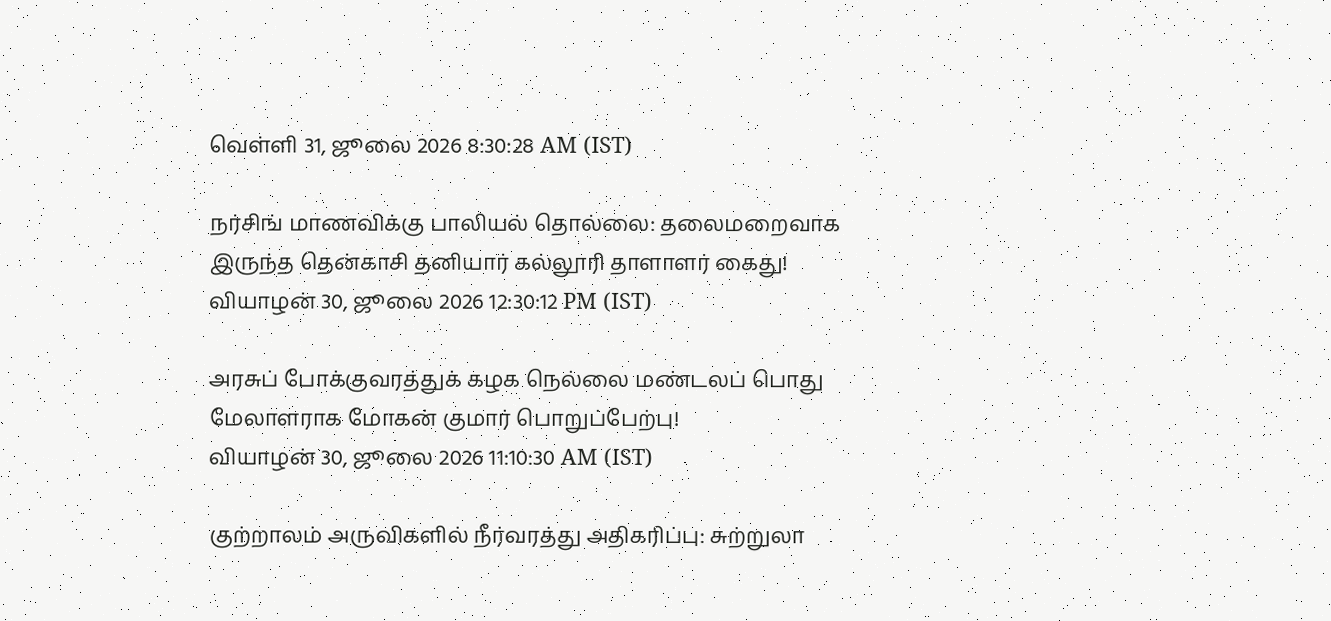வெள்ளி 31, ஜூலை 2026 8:30:28 AM (IST)

நர்சிங் மாணவிக்கு பாலியல் தொல்லை: தலைமறைவாக இருந்த தென்காசி தனியார் கல்லூரி தாளாளர் கைது!
வியாழன் 30, ஜூலை 2026 12:30:12 PM (IST)

அரசுப் போக்குவரத்துக் கழக நெல்லை மண்டலப் பொது மேலாளராக மோகன் குமார் பொறுப்பேற்பு!
வியாழன் 30, ஜூலை 2026 11:10:30 AM (IST)

குற்றாலம் அருவிகளில் நீர்வரத்து அதிகரிப்பு: சுற்றுலா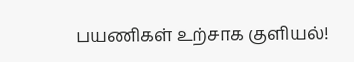பயணிகள் உற்சாக குளியல்!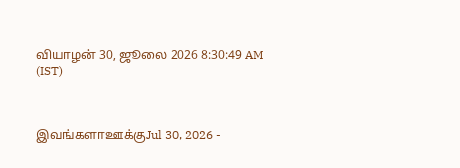வியாழன் 30, ஜூலை 2026 8:30:49 AM (IST)



இவங்களாஊக்குJul 30, 2026 -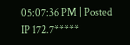05:07:36 PM | Posted IP 172.7*****